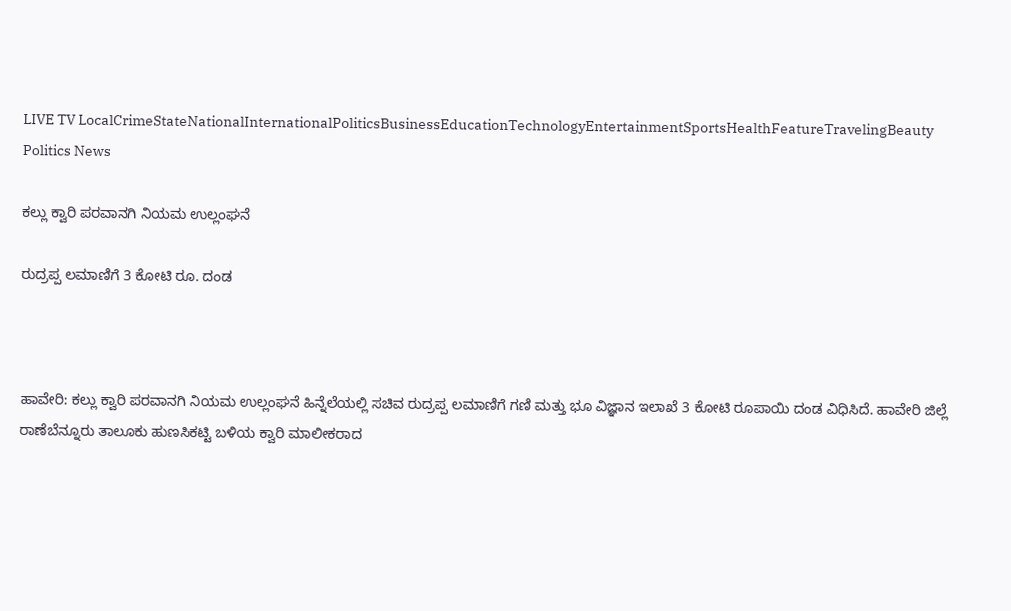LIVE TV LocalCrimeStateNationalInternationalPoliticsBusinessEducationTechnologyEntertainmentSportsHealthFeatureTravelingBeauty
Politics News

ಕಲ್ಲು ಕ್ವಾರಿ ಪರವಾನಗಿ ನಿಯಮ ಉಲ್ಲಂಘನೆ

ರುದ್ರಪ್ಪ ಲಮಾಣಿಗೆ 3 ಕೋಟಿ ರೂ. ದಂಡ



ಹಾವೇರಿ: ಕಲ್ಲು ಕ್ವಾರಿ ಪರವಾನಗಿ ನಿಯಮ ಉಲ್ಲಂಘನೆ ಹಿನ್ನೆಲೆಯಲ್ಲಿ ಸಚಿವ ರುದ್ರಪ್ಪ ಲಮಾಣಿಗೆ ಗಣಿ ಮತ್ತು ಭೂ ವಿಜ್ಞಾನ ಇಲಾಖೆ 3 ಕೋಟಿ ರೂಪಾಯಿ ದಂಡ ವಿಧಿಸಿದೆ. ಹಾವೇರಿ ಜಿಲ್ಲೆ ರಾಣೆಬೆನ್ನೂರು ತಾಲೂಕು ಹುಣಸಿಕಟ್ಟಿ ಬಳಿಯ ಕ್ವಾರಿ ಮಾಲೀಕರಾದ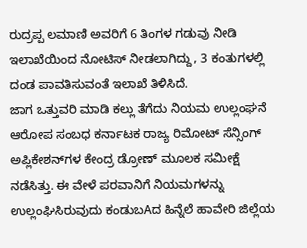ರುದ್ರಪ್ಪ ಲಮಾಣಿ ಅವರಿಗೆ 6 ತಿಂಗಳ ಗಡುವು ನೀಡಿ ಇಲಾಖೆಯಿಂದ ನೋಟಿಸ್ ನೀಡಲಾಗಿದ್ದು, 3 ಕಂತುಗಳಲ್ಲಿ ದಂಡ ಪಾವತಿಸುವಂತೆ ಇಲಾಖೆ ತಿಳಿಸಿದೆ.
ಜಾಗ ಒತ್ತುವರಿ ಮಾಡಿ ಕಲ್ಲು ತೆಗೆದು ನಿಯಮ ಉಲ್ಲಂಘನೆ ಆರೋಪ ಸಂಬಧ ಕರ್ನಾಟಕ ರಾಜ್ಯ ರಿಮೋಟ್ ಸೆನ್ಸಿಂಗ್ ಅಪ್ಲಿಕೇಶನ್‌ಗಳ ಕೇಂದ್ರ ಡ್ರೋಣ್ ಮೂಲಕ ಸಮೀಕ್ಷೆ ನಡೆಸಿತ್ತು. ಈ ವೇಳೆ ಪರವಾನಿಗೆ ನಿಯಮಗಳನ್ನು ಉಲ್ಲಂಘಿಸಿರುವುದು ಕಂಡುಬAದ ಹಿನ್ನೆಲೆ ಹಾವೇರಿ ಜಿಲ್ಲೆಯ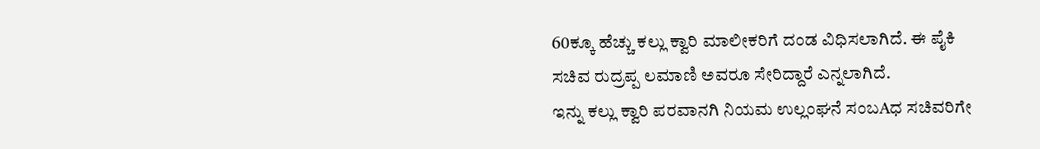60ಕ್ಕೂ ಹೆಚ್ಚು ಕಲ್ಲು ಕ್ವಾರಿ ಮಾಲೀಕರಿಗೆ ದಂಡ ವಿಧಿಸಲಾಗಿದೆ. ಈ ಪೈಕಿ ಸಚಿವ ರುದ್ರಪ್ಪ ಲಮಾಣಿ ಅವರೂ ಸೇರಿದ್ದಾರೆ ಎನ್ನಲಾಗಿದೆ.
ಇನ್ನು ಕಲ್ಲು ಕ್ವಾರಿ ಪರವಾನಗಿ ನಿಯಮ ಉಲ್ಲಂಘನೆ ಸಂಬAಧ ಸಚಿವರಿಗೇ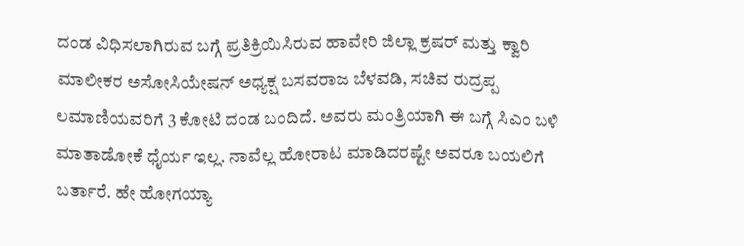ದಂಡ ವಿಧಿಸಲಾಗಿರುವ ಬಗ್ಗೆ ಪ್ರತಿಕ್ರಿಯಿಸಿರುವ ಹಾವೇರಿ ಜಿಲ್ಲಾ ಕ್ರಷರ್ ಮತ್ತು ಕ್ವಾರಿ ಮಾಲೀಕರ ಅಸೋಸಿಯೇಷನ್ ಅಧ್ಯಕ್ಷ ಬಸವರಾಜ ಬೆಳವಡಿ, ಸಚಿವ ರುದ್ರಪ್ಪ ಲಮಾಣಿಯವರಿಗೆ 3 ಕೋಟಿ ದಂಡ ಬಂದಿದೆ. ಅವರು ಮಂತ್ರಿಯಾಗಿ ಈ ಬಗ್ಗೆ ಸಿಎಂ ಬಳಿ ಮಾತಾಡೋಕೆ ಧೈರ್ಯ ಇಲ್ಲ. ನಾವೆಲ್ಲ ಹೋರಾಟ ಮಾಡಿದರಷ್ಟೇ ಅವರೂ ಬಯಲಿಗೆ ಬರ್ತಾರೆ. ಹೇ ಹೋಗಯ್ಯಾ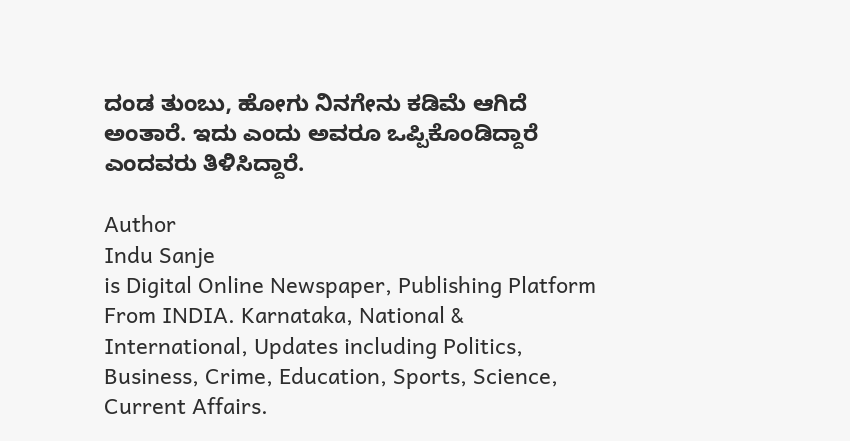ದಂಡ ತುಂಬು, ಹೋಗು ನಿನಗೇನು ಕಡಿಮೆ ಆಗಿದೆ ಅಂತಾರೆ. ಇದು ಎಂದು ಅವರೂ ಒಪ್ಪಿಕೊಂಡಿದ್ದಾರೆ ಎಂದವರು ತಿಳಿಸಿದ್ದಾರೆ.

Author
Indu Sanje
is Digital Online Newspaper, Publishing Platform From INDIA. Karnataka, National & International, Updates including Politics, Business, Crime, Education, Sports, Science, Current Affairs.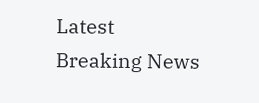Latest Breaking News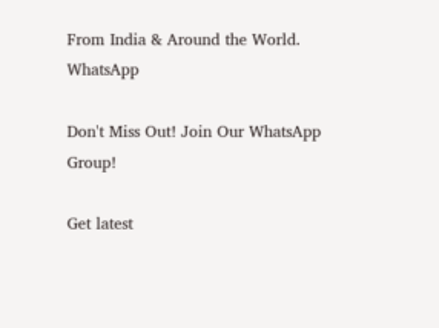From India & Around the World.
WhatsApp

Don't Miss Out! Join Our WhatsApp Group!

Get latest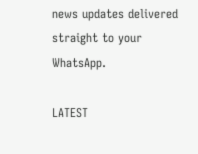news updates delivered straight to your WhatsApp.

LATEST